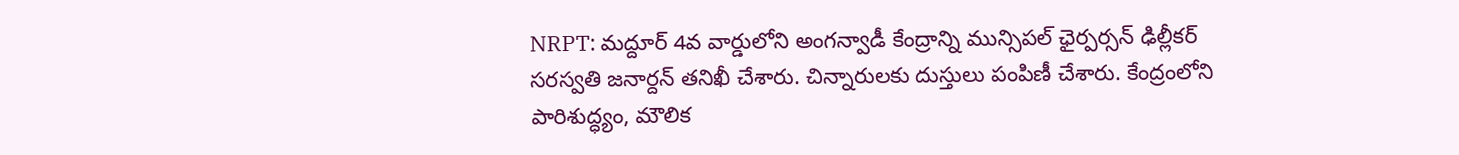NRPT: మద్దూర్ 4వ వార్డులోని అంగన్వాడీ కేంద్రాన్ని మున్సిపల్ ఛైర్పర్సన్ ఢిల్లీకర్ సరస్వతి జనార్దన్ తనిఖీ చేశారు. చిన్నారులకు దుస్తులు పంపిణీ చేశారు. కేంద్రంలోని పారిశుద్ధ్యం, మౌలిక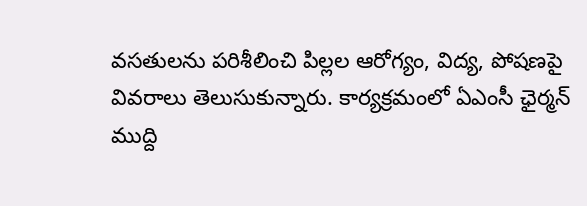వసతులను పరిశీలించి పిల్లల ఆరోగ్యం, విద్య, పోషణపై వివరాలు తెలుసుకున్నారు. కార్యక్రమంలో ఏఎంసీ ఛైర్మన్ ముద్ది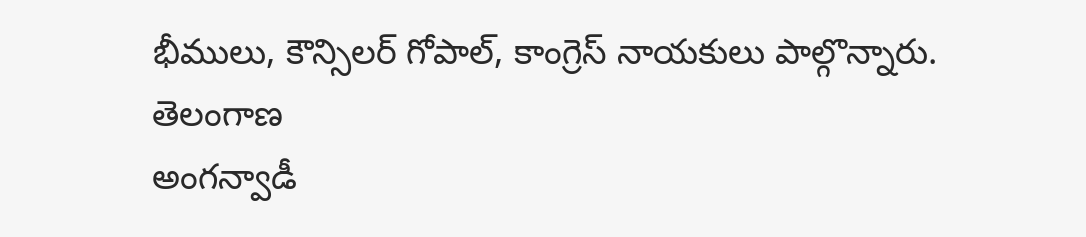భీములు, కౌన్సిలర్ గోపాల్, కాంగ్రెస్ నాయకులు పాల్గొన్నారు.
తెలంగాణ
అంగన్వాడీ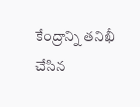కేంద్రాన్ని తనిఖీ చేసిన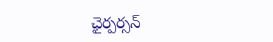ఛైర్పర్సన్